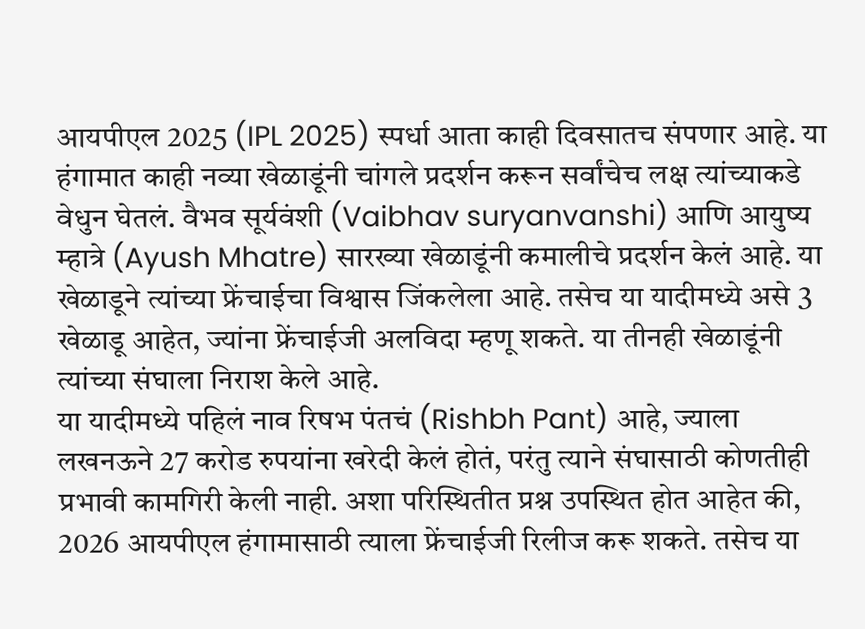आयपीएल 2025 (IPL 2025) स्पर्धा आता काही दिवसातच संपणार आहे. या हंगामात काही नव्या खेळाडूंनी चांगले प्रदर्शन करून सर्वांचेच लक्ष त्यांच्याकडे वेधुन घेतलं. वैभव सूर्यवंशी (Vaibhav suryanvanshi) आणि आयुष्य म्हात्रे (Ayush Mhatre) सारख्या खेळाडूंनी कमालीचे प्रदर्शन केलं आहे. या खेळाडूने त्यांच्या फ्रेंचाईचा विश्वास जिंकलेला आहे. तसेच या यादीमध्ये असे 3 खेळाडू आहेत, ज्यांना फ्रेंचाईजी अलविदा म्हणू शकते. या तीनही खेळाडूंनी त्यांच्या संघाला निराश केले आहे.
या यादीमध्ये पहिलं नाव रिषभ पंतचं (Rishbh Pant) आहे, ज्याला लखनऊने 27 करोड रुपयांना खरेदी केलं होतं, परंतु त्याने संघासाठी कोणतीही प्रभावी कामगिरी केली नाही. अशा परिस्थितीत प्रश्न उपस्थित होत आहेत की, 2026 आयपीएल हंगामासाठी त्याला फ्रेंचाईजी रिलीज करू शकते. तसेच या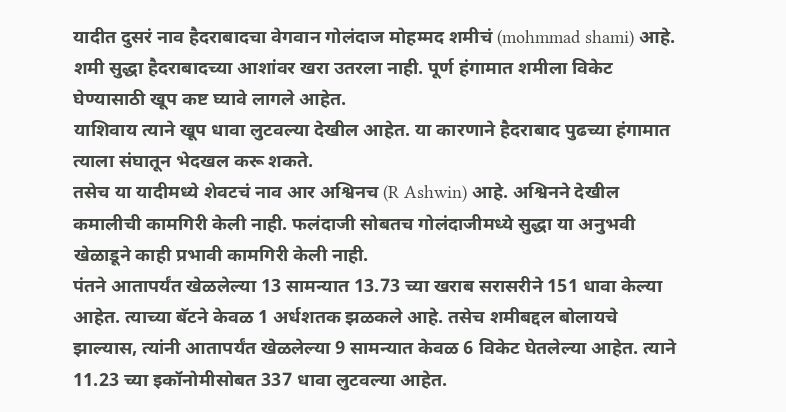यादीत दुसरं नाव हैदराबादचा वेगवान गोलंदाज मोहम्मद शमीचं (mohmmad shami) आहे. शमी सुद्धा हैदराबादच्या आशांवर खरा उतरला नाही. पूर्ण हंगामात शमीला विकेट घेण्यासाठी खूप कष्ट घ्यावे लागले आहेत.
याशिवाय त्याने खूप धावा लुटवल्या देखील आहेत. या कारणाने हैदराबाद पुढच्या हंगामात त्याला संघातून भेदखल करू शकते.
तसेच या यादीमध्ये शेवटचं नाव आर अश्विनच (R Ashwin) आहे. अश्विनने देखील कमालीची कामगिरी केली नाही. फलंदाजी सोबतच गोलंदाजीमध्ये सुद्धा या अनुभवी खेळाडूने काही प्रभावी कामगिरी केली नाही.
पंतने आतापर्यंत खेळलेल्या 13 सामन्यात 13.73 च्या खराब सरासरीने 151 धावा केल्या आहेत. त्याच्या बॅटने केवळ 1 अर्धशतक झळकले आहे. तसेच शमीबद्दल बोलायचे झाल्यास, त्यांनी आतापर्यंत खेळलेल्या 9 सामन्यात केवळ 6 विकेट घेतलेल्या आहेत. त्याने 11.23 च्या इकॉनोमीसोबत 337 धावा लुटवल्या आहेत.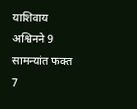याशिवाय अश्विनने 9 सामन्यांत फक्त 7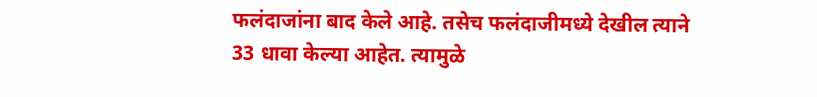फलंदाजांना बाद केले आहे. तसेच फलंदाजीमध्ये देखील त्याने 33 धावा केल्या आहेत. त्यामुळे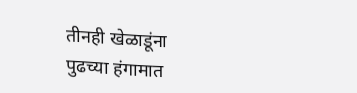तीनही खेळाडूंना पुढच्या हंगामात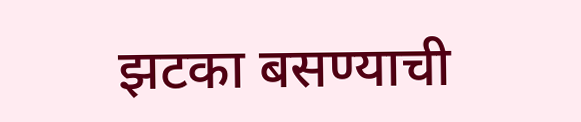झटका बसण्याची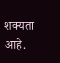शक्यता आहे.